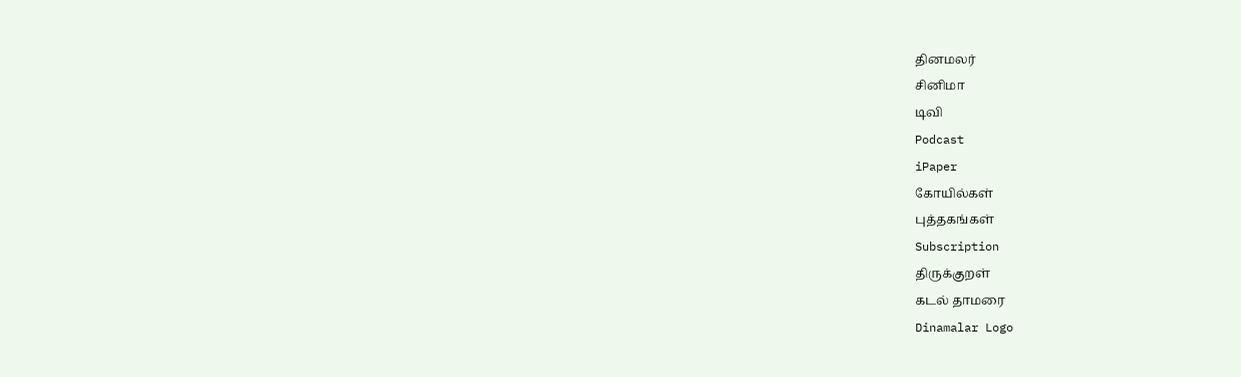தினமலர்
சினிமா
டிவி
Podcast
iPaper
கோயில்கள்
புத்தகங்கள்
Subscription
திருக்குறள்
கடல் தாமரை
Dinamalar Logo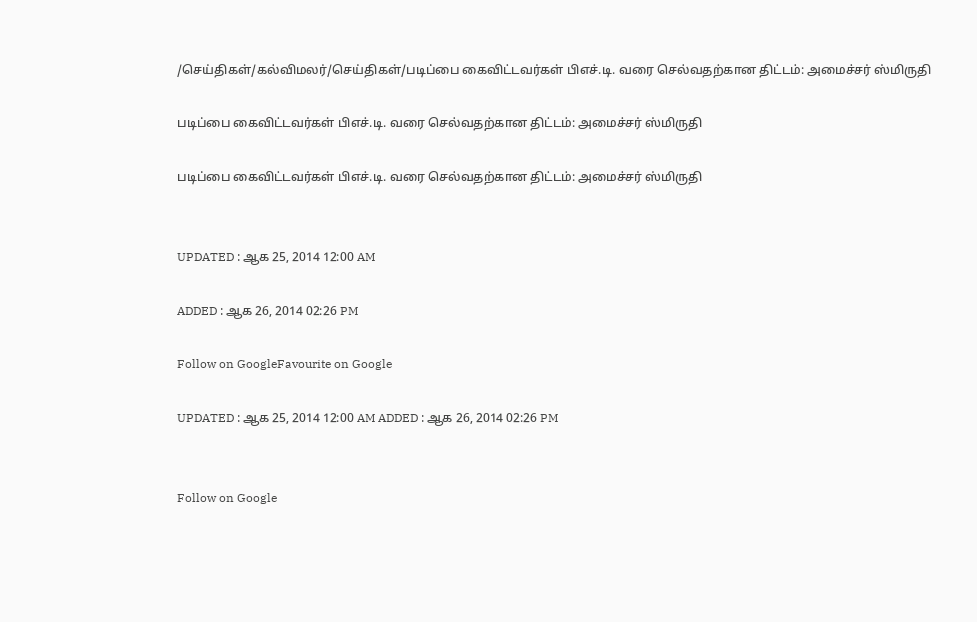/செய்திகள்/கல்விமலர்/செய்திகள்/படிப்பை கைவிட்டவர்கள் பிஎச்.டி. வரை செல்வதற்கான திட்டம்: அமைச்சர் ஸ்மிருதி

படிப்பை கைவிட்டவர்கள் பிஎச்.டி. வரை செல்வதற்கான திட்டம்: அமைச்சர் ஸ்மிருதி

படிப்பை கைவிட்டவர்கள் பிஎச்.டி. வரை செல்வதற்கான திட்டம்: அமைச்சர் ஸ்மிருதி


UPDATED : ஆக 25, 2014 12:00 AM

ADDED : ஆக 26, 2014 02:26 PM

Follow on GoogleFavourite on Google

UPDATED : ஆக 25, 2014 12:00 AM ADDED : ஆக 26, 2014 02:26 PM


Follow on Google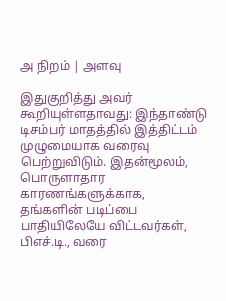அ நிறம் | அளவு

இதுகுறித்து அவர் கூறியுள்ளதாவது: இந்தாண்டு டிசம்பர் மாதத்தில் இத்திட்டம் முழுமையாக வரைவு பெற்றுவிடும். இதன்மூலம், பொருளாதார காரணங்களுக்காக, தங்களின் படிப்பை பாதியிலேயே விட்டவர்கள், பிஎச்.டி., வரை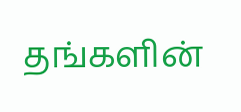தங்களின்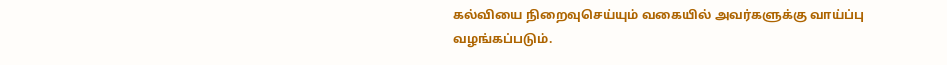கல்வியை நிறைவுசெய்யும் வகையில் அவர்களுக்கு வாய்ப்பு வழங்கப்படும்.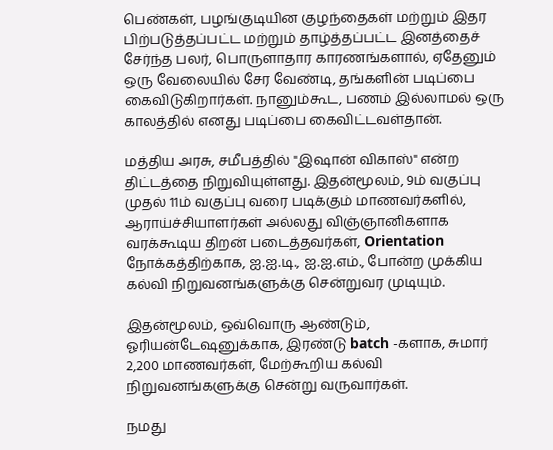பெண்கள், பழங்குடியின குழந்தைகள் மற்றும் இதர பிற்படுத்தப்பட்ட மற்றும் தாழ்த்தப்பட்ட இனத்தைச் சேர்ந்த பலர், பொருளாதார காரணங்களால், ஏதேனும் ஒரு வேலையில் சேர வேண்டி, தங்களின் படிப்பை கைவிடுகிறார்கள். நானும்கூட, பணம் இல்லாமல் ஒரு காலத்தில் எனது படிப்பை கைவிட்டவள்தான்.

மத்திய அரசு, சமீபத்தில் "இஷான் விகாஸ்" என்ற திட்டத்தை நிறுவியுள்ளது. இதன்மூலம், 9ம் வகுப்பு முதல் 11ம் வகுப்பு வரை படிக்கும் மாணவர்களில், ஆராய்ச்சியாளர்கள் அல்லது விஞ்ஞானிகளாக வரக்கூடிய திறன் படைத்தவர்கள், Orientation நோக்கத்திற்காக, ஐ.ஐ.டி., ஐ.ஐ.எம்., போன்ற முக்கிய கல்வி நிறுவனங்களுக்கு சென்றுவர முடியும்.

இதன்மூலம், ஒவ்வொரு ஆண்டும், ஓரியன்டேஷனுக்காக, இரண்டு batch -களாக, சுமார் 2,200 மாணவர்கள், மேற்கூறிய கல்வி நிறுவனங்களுக்கு சென்று வருவார்கள்.

நமது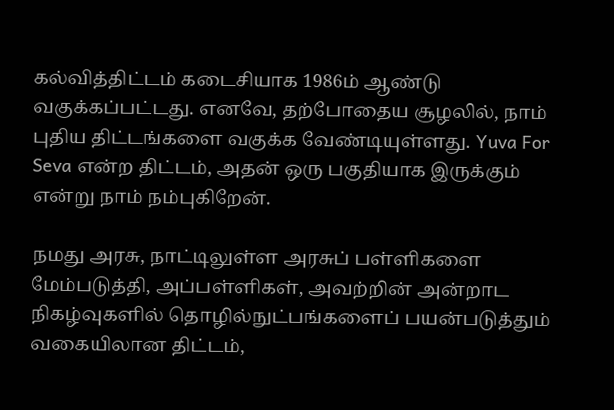கல்வித்திட்டம் கடைசியாக 1986ம் ஆண்டு வகுக்கப்பட்டது. எனவே, தற்போதைய சூழலில், நாம் புதிய திட்டங்களை வகுக்க வேண்டியுள்ளது. Yuva For Seva என்ற திட்டம், அதன் ஒரு பகுதியாக இருக்கும் என்று நாம் நம்புகிறேன்.

நமது அரசு, நாட்டிலுள்ள அரசுப் பள்ளிகளை மேம்படுத்தி, அப்பள்ளிகள், அவற்றின் அன்றாட நிகழ்வுகளில் தொழில்நுட்பங்களைப் பயன்படுத்தும் வகையிலான திட்டம்,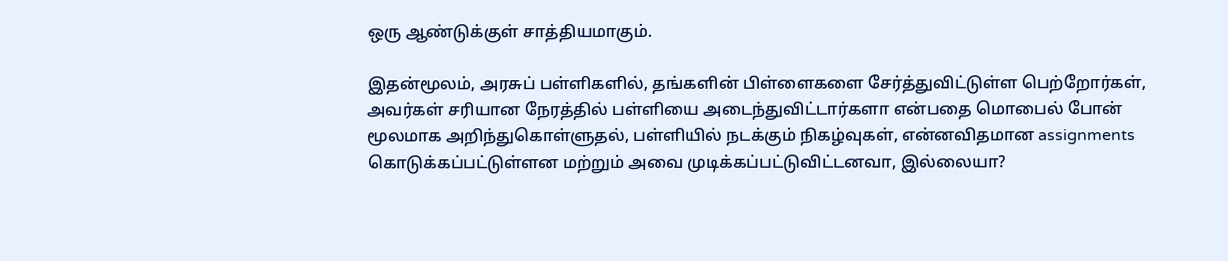ஒரு ஆண்டுக்குள் சாத்தியமாகும்.

இதன்மூலம், அரசுப் பள்ளிகளில், தங்களின் பிள்ளைகளை சேர்த்துவிட்டுள்ள பெற்றோர்கள், அவர்கள் சரியான நேரத்தில் பள்ளியை அடைந்துவிட்டார்களா என்பதை மொபைல் போன் மூலமாக அறிந்துகொள்ளுதல், பள்ளியில் நடக்கும் நிகழ்வுகள், என்னவிதமான assignments கொடுக்கப்பட்டுள்ளன மற்றும் அவை முடிக்கப்பட்டுவிட்டனவா, இல்லையா?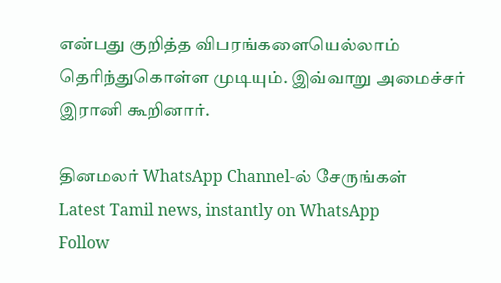என்பது குறித்த விபரங்களையெல்லாம் தெரிந்துகொள்ள முடியும். இவ்வாறு அமைச்சர் இரானி கூறினார்.

தினமலர் WhatsApp Channel-ல் சேருங்கள்
Latest Tamil news, instantly on WhatsApp
Follow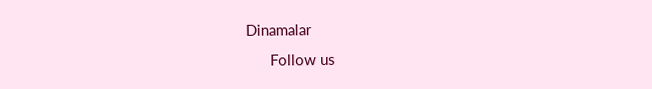Dinamalar
      Follow us